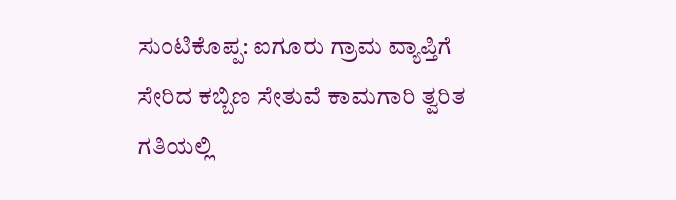ಸುಂಟಿಕೊಪ್ಪ: ಐಗೂರು ಗ್ರಾಮ ವ್ಯಾಪ್ತಿಗೆ ಸೇರಿದ ಕಬ್ಬಿಣ ಸೇತುವೆ ಕಾಮಗಾರಿ ತ್ವರಿತ ಗತಿಯಲ್ಲಿ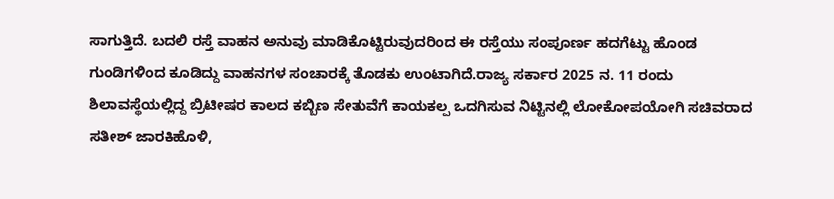ಸಾಗುತ್ತಿದೆ. ಬದಲಿ ರಸ್ತೆ ವಾಹನ ಅನುವು ಮಾಡಿಕೊಟ್ಟಿರುವುದರಿಂದ ಈ ರಸ್ತೆಯು ಸಂಪೂರ್ಣ ಹದಗೆಟ್ಟು ಹೊಂಡ ಗುಂಡಿಗಳಿಂದ ಕೂಡಿದ್ದು ವಾಹನಗಳ ಸಂಚಾರಕ್ಕೆ ತೊಡಕು ಉಂಟಾಗಿದೆ.ರಾಜ್ಯ ಸರ್ಕಾರ 2025 ನ. 11 ರಂದು ಶಿಲಾವಸ್ಥೆಯಲ್ಲಿದ್ದ ಬ್ರಿಟೀಷರ ಕಾಲದ ಕಬ್ಬಿಣ ಸೇತುವೆಗೆ ಕಾಯಕಲ್ಪ ಒದಗಿಸುವ ನಿಟ್ಟಿನಲ್ಲಿ ಲೋಕೋಪಯೋಗಿ ಸಚಿವರಾದ ಸತೀಶ್ ಜಾರಕಿಹೊಳಿ,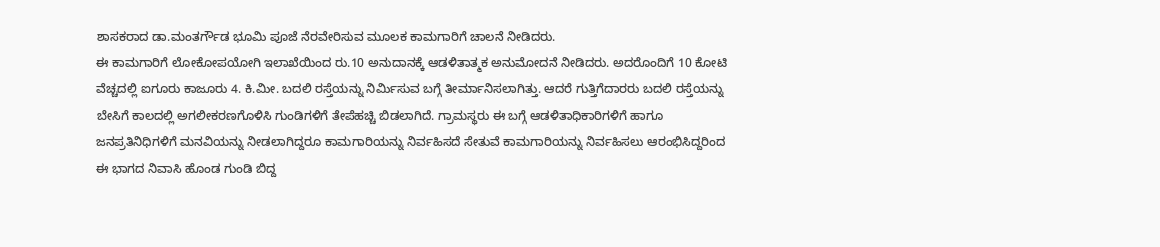ಶಾಸಕರಾದ ಡಾ.ಮಂತರ್ಗೌಡ ಭೂಮಿ ಪೂಜೆ ನೆರವೇರಿಸುವ ಮೂಲಕ ಕಾಮಗಾರಿಗೆ ಚಾಲನೆ ನೀಡಿದರು.
ಈ ಕಾಮಗಾರಿಗೆ ಲೋಕೋಪಯೋಗಿ ಇಲಾಖೆಯಿಂದ ರು.10 ಅನುದಾನಕ್ಕೆ ಆಡಳಿತಾತ್ಮಕ ಅನುಮೋದನೆ ನೀಡಿದರು. ಅದರೊಂದಿಗೆ 10 ಕೋಟಿ ವೆಚ್ಚದಲ್ಲಿ ಐಗೂರು ಕಾಜೂರು 4. ಕಿ.ಮೀ. ಬದಲಿ ರಸ್ತೆಯನ್ನು ನಿರ್ಮಿಸುವ ಬಗ್ಗೆ ತೀರ್ಮಾನಿಸಲಾಗಿತ್ತು. ಆದರೆ ಗುತ್ತಿಗೆದಾರರು ಬದಲಿ ರಸ್ತೆಯನ್ನು ಬೇಸಿಗೆ ಕಾಲದಲ್ಲಿ ಅಗಲೀಕರಣಗೊಳಿಸಿ ಗುಂಡಿಗಳಿಗೆ ತೇಪೆಹಚ್ಚಿ ಬಿಡಲಾಗಿದೆ. ಗ್ರಾಮಸ್ಥರು ಈ ಬಗ್ಗೆ ಆಡಳಿತಾಧಿಕಾರಿಗಳಿಗೆ ಹಾಗೂ ಜನಪ್ರತಿನಿಧಿಗಳಿಗೆ ಮನವಿಯನ್ನು ನೀಡಲಾಗಿದ್ದರೂ ಕಾಮಗಾರಿಯನ್ನು ನಿರ್ವಹಿಸದೆ ಸೇತುವೆ ಕಾಮಗಾರಿಯನ್ನು ನಿರ್ವಹಿಸಲು ಆರಂಭಿಸಿದ್ದರಿಂದ ಈ ಭಾಗದ ನಿವಾಸಿ ಹೊಂಡ ಗುಂಡಿ ಬಿದ್ದ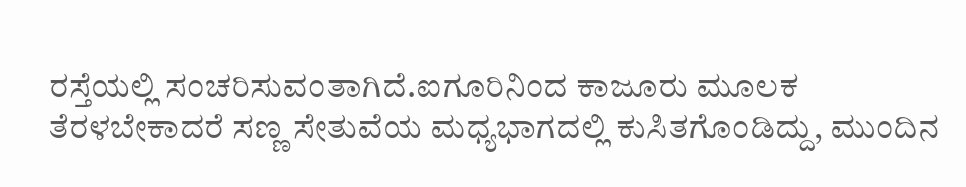ರಸ್ತೆಯಲ್ಲಿ ಸಂಚರಿಸುವಂತಾಗಿದೆ.ಐಗೂರಿನಿಂದ ಕಾಜೂರು ಮೂಲಕ ತೆರಳಬೇಕಾದರೆ ಸಣ್ಣ ಸೇತುವೆಯ ಮಧ್ಯಭಾಗದಲ್ಲಿ ಕುಸಿತಗೊಂಡಿದ್ದು, ಮುಂದಿನ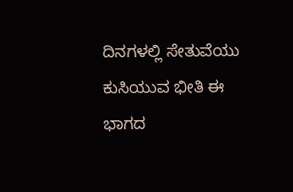ದಿನಗಳಲ್ಲಿ ಸೇತುವೆಯು ಕುಸಿಯುವ ಭೀತಿ ಈ ಭಾಗದ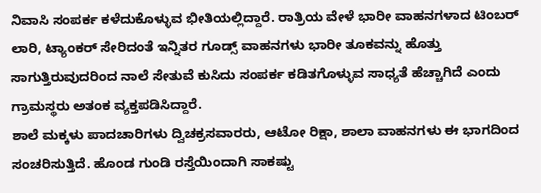ನಿವಾಸಿ ಸಂಪರ್ಕ ಕಳೆದುಕೊಳ್ಳುವ ಭೀತಿಯಲ್ಲಿದ್ದಾರೆ. ರಾತ್ರಿಯ ವೇಳೆ ಭಾರೀ ವಾಹನಗಳಾದ ಟಿಂಬರ್ ಲಾರಿ, ಟ್ಯಾಂಕರ್ ಸೇರಿದಂತೆ ಇನ್ನಿತರ ಗೂಡ್ಸ್ ವಾಹನಗಳು ಭಾರೀ ತೂಕವನ್ನು ಹೊತ್ತು ಸಾಗುತ್ತಿರುವುದರಿಂದ ನಾಲೆ ಸೇತುವೆ ಕುಸಿದು ಸಂಪರ್ಕ ಕಡಿತಗೊಳ್ಳುವ ಸಾಧ್ಯತೆ ಹೆಚ್ಚಾಗಿದೆ ಎಂದು ಗ್ರಾಮಸ್ಥರು ಅತಂಕ ವ್ಯಕ್ತಪಡಿಸಿದ್ದಾರೆ.
ಶಾಲೆ ಮಕ್ಕಳು ಪಾದಚಾರಿಗಳು ದ್ವಿಚಕ್ರಸವಾರರು, ಆಟೋ ರಿಕ್ಷಾ, ಶಾಲಾ ವಾಹನಗಳು ಈ ಭಾಗದಿಂದ ಸಂಚರಿಸುತ್ತಿದೆ. ಹೊಂಡ ಗುಂಡಿ ರಸ್ತೆಯಿಂದಾಗಿ ಸಾಕಷ್ಟು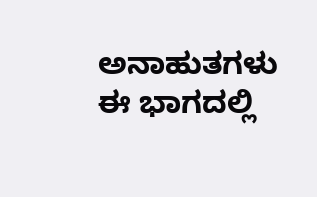ಅನಾಹುತಗಳು ಈ ಭಾಗದಲ್ಲಿ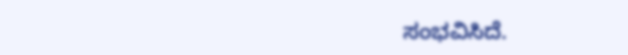ಸಂಭವಿಸಿದೆ.